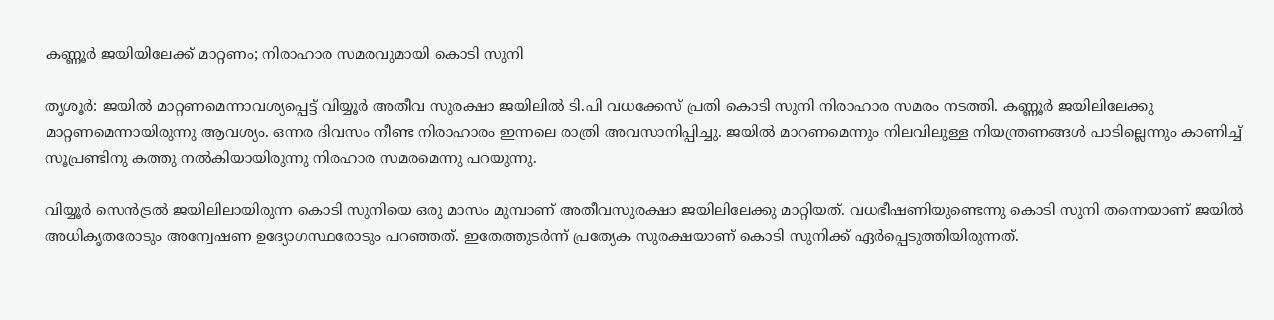കണ്ണൂര്‍ ജയിയിലേക്ക് മാറ്റണം; നിരാഹാര സമരവുമായി കൊടി സുനി

തൃശൂര്‍: ജയില്‍ മാറ്റണമെന്നാവശ്യപ്പെട്ട് വിയ്യൂര്‍ അതീവ സുരക്ഷാ ജയിലില്‍ ടി.പി വധക്കേസ് പ്രതി കൊടി സുനി നിരാഹാര സമരം നടത്തി. കണ്ണൂര്‍ ജയിലിലേക്കു മാറ്റണമെന്നായിരുന്നു ആവശ്യം. ഒന്നര ദിവസം നീണ്ട നിരാഹാരം ഇന്നലെ രാത്രി അവസാനിപ്പിച്ചു. ജയില്‍ മാറണമെന്നും നിലവിലുള്ള നിയന്ത്രണങ്ങള്‍ പാടില്ലെന്നും കാണിച്ച് സൂപ്രണ്ടിനു കത്തു നല്‍കിയായിരുന്നു നിരഹാര സമരമെന്നു പറയുന്നു.

വിയ്യൂര്‍ സെന്‍ട്രല്‍ ജയിലിലായിരുന്ന കൊടി സുനിയെ ഒരു മാസം മുമ്പാണ് അതീവസുരക്ഷാ ജയിലിലേക്കു മാറ്റിയത്. വധഭീഷണിയുണ്ടെന്നു കൊടി സുനി തന്നെയാണ് ജയില്‍ അധികൃതരോടും അന്വേഷണ ഉദ്യോഗസ്ഥരോടും പറഞ്ഞത്. ഇതേത്തുടര്‍ന്ന് പ്രത്യേക സുരക്ഷയാണ് കൊടി സുനിക്ക് ഏര്‍പ്പെടുത്തിയിരുന്നത്.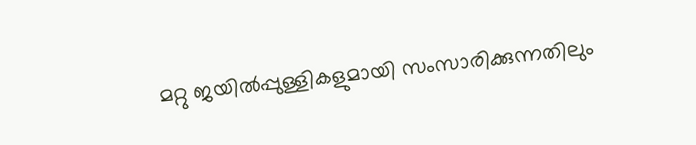മറ്റു ജയില്‍പ്പുള്ളികളുമായി സംസാരിക്കുന്നതിലും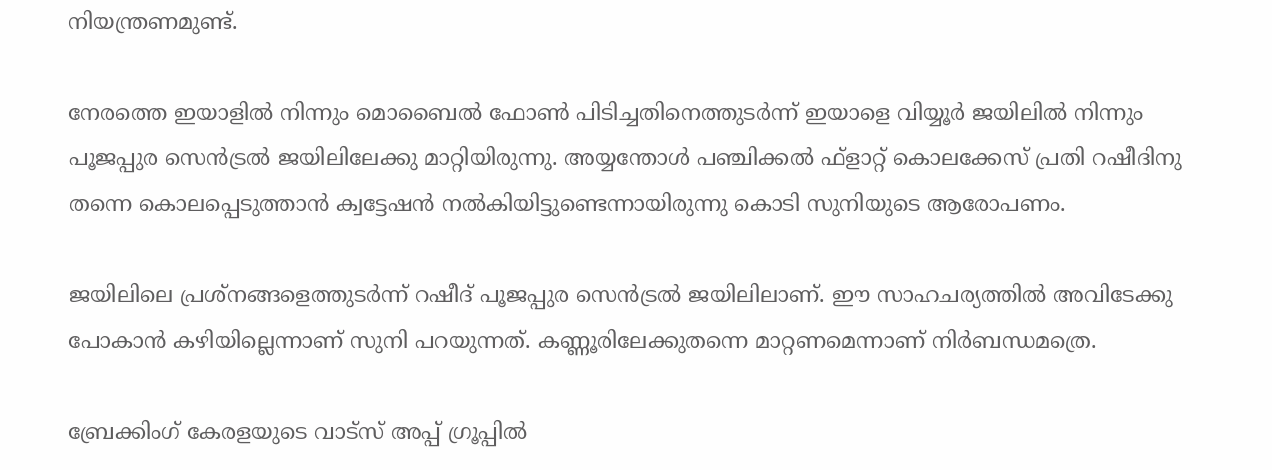നിയന്ത്രണമുണ്ട്.

നേരത്തെ ഇയാളില്‍ നിന്നും മൊബൈല്‍ ഫോണ്‍ പിടിച്ചതിനെത്തുടര്‍ന്ന് ഇയാളെ വിയ്യൂര്‍ ജയിലില്‍ നിന്നും പൂജപ്പുര സെന്‍ട്രല്‍ ജയിലിലേക്കു മാറ്റിയിരുന്നു. അയ്യന്തോള്‍ പഞ്ചിക്കല്‍ ഫ്‌ളാറ്റ് കൊലക്കേസ് പ്രതി റഷീദിനു തന്നെ കൊലപ്പെടുത്താന്‍ ക്വട്ടേഷന്‍ നല്‍കിയിട്ടുണ്ടെന്നായിരുന്നു കൊടി സുനിയുടെ ആരോപണം.

ജയിലിലെ പ്രശ്‌നങ്ങളെത്തുടര്‍ന്ന് റഷീദ് പൂജപ്പുര സെന്‍ട്രല്‍ ജയിലിലാണ്. ഈ സാഹചര്യത്തില്‍ അവിടേക്കു പോകാന്‍ കഴിയില്ലെന്നാണ് സുനി പറയുന്നത്. കണ്ണൂരിലേക്കുതന്നെ മാറ്റണമെന്നാണ് നിര്‍ബന്ധമത്രെ.

ബ്രേക്കിംഗ് കേരളയുടെ വാട്സ് അപ്പ് ഗ്രൂപ്പിൽ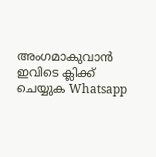അംഗമാകുവാൻ ഇവിടെ ക്ലിക്ക് ചെയ്യുക Whatsapp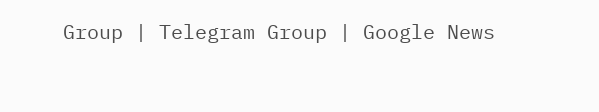Group | Telegram Group | Google News